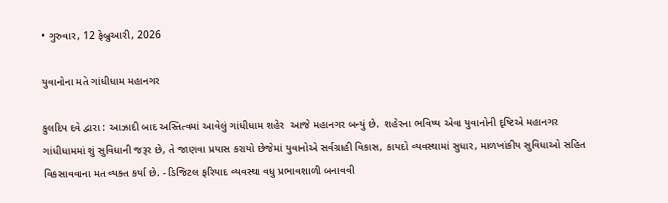• ગુરુવાર, 12 ફેબ્રુઆરી, 2026

યુવાનોના મતે ગાંધીધામ મહાનગર

કુલદિપ દવે દ્વારા : આઝાદી બાદ અસ્તિત્વમાં આવેલું ગાંધીધામ શહેર  આજે મહાનગર બન્યું છે.  શહેરના ભવિષ્ય એવા યુવાનોની દૃષ્ટિએ મહાનગર ગાંધીધામમાં શું સુવિધાની જરૂર છે, તે જાણવા પ્રયાસ કરાયો છેજેમાં યુવાનોએ સર્વગ્રાહી વિકાસ, કાયદો વ્યવસ્થામાં સુધાર, માળખાંકીય સુવિધાઓ સહિત વિકસાવવાના મત વ્યક્ત કર્યા છે. - ડિજિટલ ફરિયાદ વ્યવસ્થા વધુ પ્રભાવશાળી બનાવવી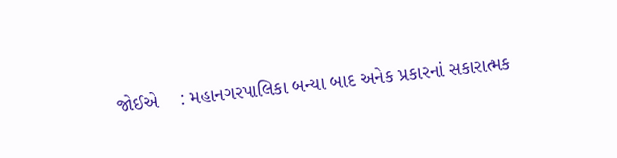જોઈએ    : મહાનગરપાલિકા બન્યા બાદ અનેક પ્રકારનાં સકારાત્મક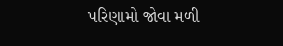પરિણામો જોવા મળી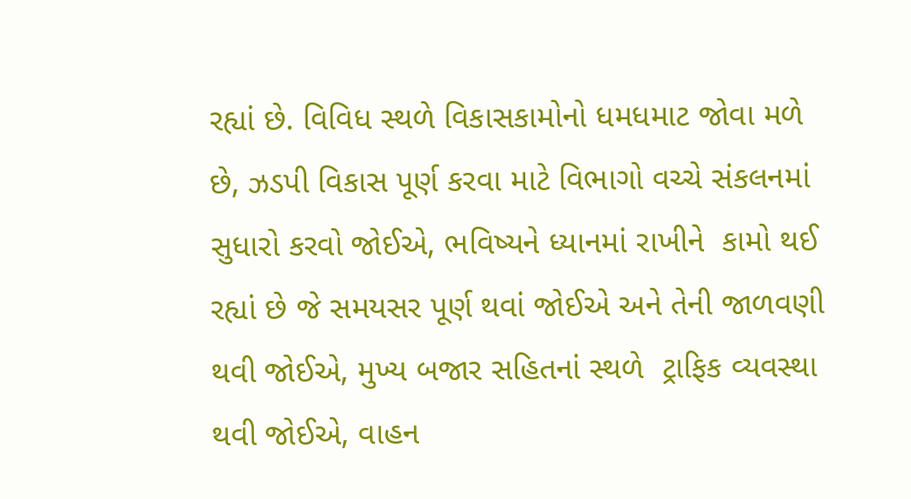રહ્યાં છે. વિવિધ સ્થળે વિકાસકામોનો ધમધમાટ જોવા મળે છે, ઝડપી વિકાસ પૂર્ણ કરવા માટે વિભાગો વચ્ચે સંકલનમાં સુધારો કરવો જોઈએ, ભવિષ્યને ધ્યાનમાં રાખીને  કામો થઈ રહ્યાં છે જે સમયસર પૂર્ણ થવાં જોઈએ અને તેની જાળવણી થવી જોઈએ, મુખ્ય બજાર સહિતનાં સ્થળે  ટ્રાફિક વ્યવસ્થા  થવી જોઈએ, વાહન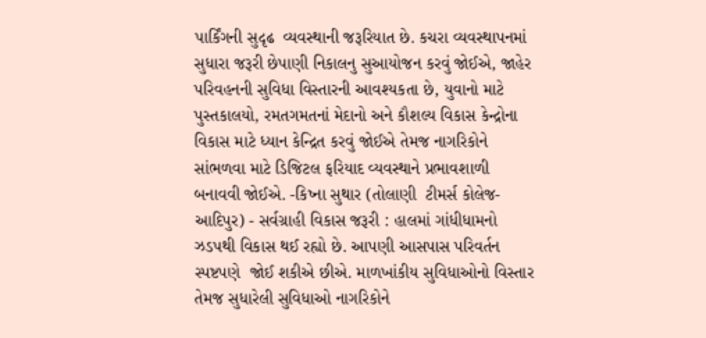પાર્કિંગની સુદૃઢ  વ્યવસ્થાની જરૂરિયાત છે. કચરા વ્યવસ્થાપનમાં સુધારા જરૂરી છેપાણી નિકાલનુ સુઆયોજન કરવું જોઈએ, જાહેર પરિવહનની સુવિધા વિસ્તારની આવશ્યકતા છે, યુવાનો માટે પુસ્તકાલયો, રમતગમતનાં મેદાનો અને કૌશલ્ય વિકાસ કેન્દ્રોના વિકાસ માટે ધ્યાન કેન્દ્રિત કરવું જોઈએ તેમજ નાગરિકોને સાંભળવા માટે ડિજિટલ ફરિયાદ વ્યવસ્થાને પ્રભાવશાળી બનાવવી જોઈએ. -કિષ્ના સુથાર (તોલાણી  ટીમર્સ કોલેજ-આદિપુર) - સર્વગ્રાહી વિકાસ જરૂરી : હાલમાં ગાંધીધામનો ઝડપથી વિકાસ થઈ રહ્યો છે. આપણી આસપાસ પરિવર્તન સ્પષ્ટપણે  જોઈ શકીએ છીએ. માળખાંકીય સુવિધાઓનો વિસ્તાર તેમજ સુધારેલી સુવિધાઓ નાગરિકોને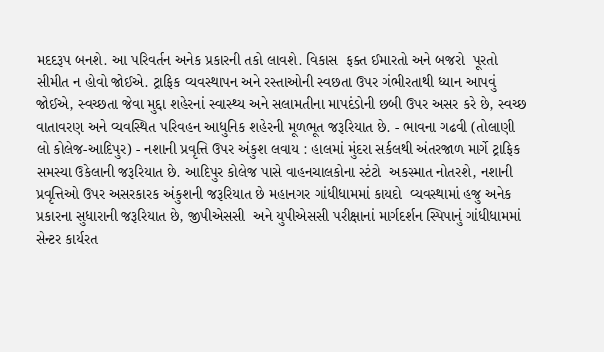મદદરૂપ બનશે. આ પરિવર્તન અનેક પ્રકારની તકો લાવશે. વિકાસ  ફક્ત ઈમારતો અને બજરો  પૂરતો સીમીત ન હોવો જોઈએ. ટ્રાફિક વ્યવસ્થાપન અને રસ્તાઓની સ્વછતા ઉપર ગંભીરતાથી ધ્યાન આપવું જોઈએ, સ્વચ્છતા જેવા મુદ્દા શહેરનાં સ્વાસ્થ્ય અને સલામતીના માપદંડોની છબી ઉપર અસર કરે છે, સ્વચ્છ વાતાવરણ અને વ્યવસ્થિત પરિવહન આધુનિક શહેરની મૂળભૂત જરૂરિયાત છે. - ભાવના ગઢવી (તોલાણી લો કોલેજ-આદિપુર) - નશાની પ્રવૃત્તિ ઉપર અંકુશ લવાય : હાલમાં મુંદરા સર્કલથી અંતરજાળ માર્ગે ટ્રાફિક સમસ્યા ઉકેલાની જરૂરિયાત છે. આદિપુર કોલેજ પાસે વાહનચાલકોના સ્ટંટો  અકસ્માત નોતરશે, નશાની  પ્રવૃત્તિઓ ઉપર અસરકારક અંકુશની જરૂરિયાત છે મહાનગર ગાંધીધામમાં કાયદો  વ્યવસ્થામાં હજુ અનેક પ્રકારના સુધારાની જરૂરિયાત છે, જીપીએસસી  અને યુપીએસસી પરીક્ષાનાં માર્ગદર્શન સ્પિપાનું ગાંધીધામમાં સેન્ટર કાર્યરત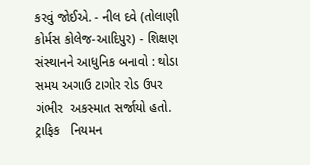કરવું જોઈએ. - નીલ દવે (તોલાણી કોર્મસ કોલેજ-આદિપુર) - શિક્ષણ સંસ્થાનને આધુનિક બનાવો : થોડા સમય અગાઉ ટાગોર રોડ ઉપર ગંભીર  અકસ્માત સર્જાયો હતો. ટ્રાફિક   નિયમન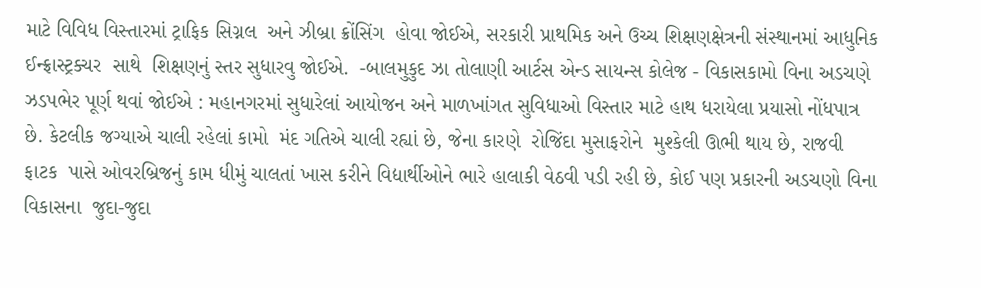માટે વિવિધ વિસ્તારમાં ટ્રાફિક સિગ્નલ  અને ઝીબ્રા ક્રોંસિંગ  હોવા જોઈએ, સરકારી પ્રાથમિક અને ઉચ્ચ શિક્ષણક્ષેત્રની સંસ્થાનમાં આધુનિક ઈન્ફ્રાસ્ટ્રક્ચર  સાથે  શિક્ષણનું સ્તર સુધારવુ જોઈએ.  -બાલમુકુદ ઝા તોલાણી આર્ટસ એન્ડ સાયન્સ કોલેજ - વિકાસકામો વિના અડચણે ઝડપભેર પૂર્ણ થવાં જોઈએ : મહાનગરમાં સુધારેલાં આયોજન અને માળખાંગત સુવિધાઓ વિસ્તાર માટે હાથ ધરાયેલા પ્રયાસો નોંધપાત્ર છે. કેટલીક જગ્યાએ ચાલી રહેલાં કામો  મંદ ગતિએ ચાલી રહ્યાં છે, જેના કારણે  રોજિંદા મુસાફરોને  મુશ્કેલી ઊભી થાય છે, રાજવી ફાટક  પાસે ઓવરબ્રિજનું કામ ધીમું ચાલતાં ખાસ કરીને વિદ્યાર્થીઓને ભારે હાલાકી વેઠવી પડી રહી છે, કોઈ પણ પ્રકારની અડચણો વિના વિકાસના  જુદા-જુદા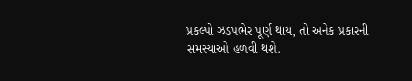પ્રકલ્પો ઝડપભેર પૂર્ણ થાય, તો અનેક પ્રકારની સમસ્યાઓ હળવી થશે.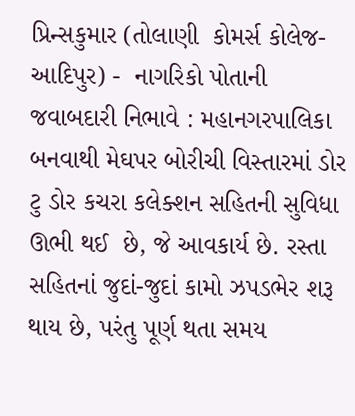પ્રિન્સકુમાર (તોલાણી  કોમર્સ કોલેજ-આદિપુર) -  નાગરિકો પોતાની જવાબદારી નિભાવે : મહાનગરપાલિકા બનવાથી મેઘપર બોરીચી વિસ્તારમાં ડોર ટુ ડોર કચરા કલેક્શન સહિતની સુવિધા ઊભી થઈ  છે, જે આવકાર્ય છે. રસ્તા સહિતનાં જુદાં-જુદાં કામો ઝપડભેર શરૂ થાય છે, પરંતુ પૂર્ણ થતા સમય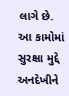લાગે છે. આ કામોમાં સુરક્ષા મુદ્દે અનદેખીને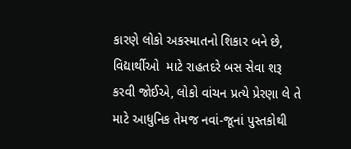કારણે લોકો અકસ્માતનો શિકાર બને છે, વિદ્યાર્થીઓ  માટે રાહતદરે બસ સેવા શરૂ કરવી જોઈએ, લોકો વાંચન પ્રત્યે પ્રેરણા લે તે માટે આધુનિક તેમજ નવાં-જૂનાં પુસ્તકોથી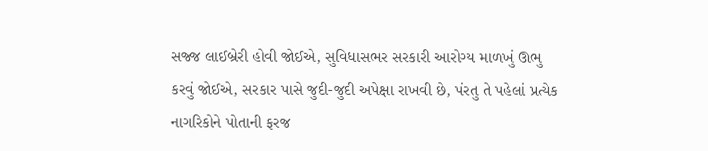સજ્જ લાઈબ્રેરી હોવી જોઈએ, સુવિધાસભર સરકારી આરોગ્ય માળખું ઊભુ કરવું જોઈએ, સરકાર પાસે જુદી-જુદી અપેક્ષા રાખવી છે, પંરતુ તે પહેલાં પ્રત્યેક નાગરિકોને પોતાની ફરજ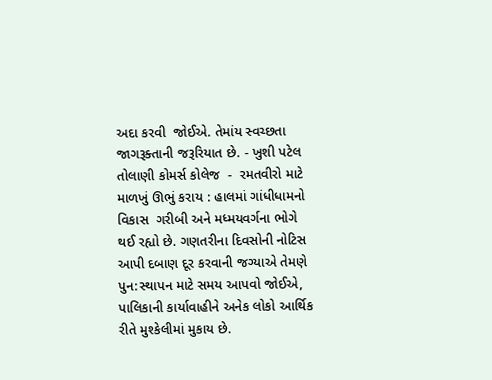અદા કરવી  જોઈએ. તેમાંય સ્વચ્છતા જાગરૂક્તાની જરૂરિયાત છે. - ખુશી પટેલ તોલાણી કોમર્સ કોલેજ  -  રમતવીરો માટે માળખું ઊભું કરાય : હાલમાં ગાંધીધામનો વિકાસ  ગરીબી અને મધ્મયવર્ગના ભોગે થઈ રહ્યો છે. ગણતરીના દિવસોની નોટિસ  આપી દબાણ દૂર કરવાની જગ્યાએ તેમણે પુન:સ્થાપન માટે સમય આપવો જોઈએ, પાલિકાની કાર્યાવાહીને અનેક લોકો આર્થિક રીતે મુશ્કેલીમાં મુકાય છે.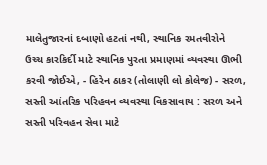માલેતુજારનાં દબાણો હટતાં નથી, સ્થાનિક રમતવીરોને  ઉચ્ચ કારકિર્દી માટે સ્થાનિક પુરતા પ્રમાણમાં વ્યવસ્થા ઊભી કરવી જોઈએ, - હિરેન ઠાકર (તોલાણી લો કોલેજ) - સરળ, સસ્તી આંતરિક પરિહવન વ્યવસ્થા વિકસાવાય : સરળ અને સસ્તી પરિવહન સેવા માટે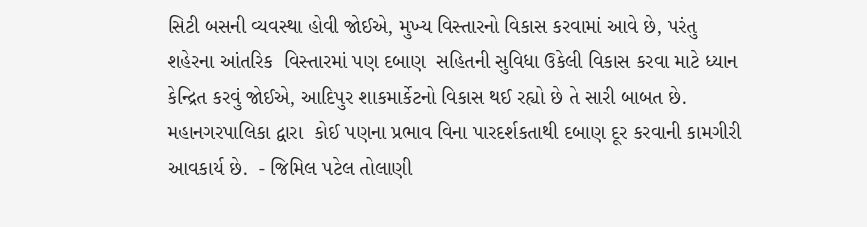સિટી બસની વ્યવસ્થા હોવી જોઈએ, મુખ્ય વિસ્તારનો વિકાસ કરવામાં આવે છે, પરંતુ શહેરના આંતરિક  વિસ્તારમાં પણ દબાણ  સહિતની સુવિધા ઉકેલી વિકાસ કરવા માટે ધ્યાન કેન્દ્રિત કરવું જોઈએ, આદિપુર શાકમાર્કેટનો વિકાસ થઈ રહ્યો છે તે સારી બાબત છે. મહાનગરપાલિકા દ્વારા  કોઈ પણના પ્રભાવ વિના પારદર્શકતાથી દબાણ દૂર કરવાની કામગીરી  આવકાર્ય છે.  - જિમિલ પટેલ તોલાણી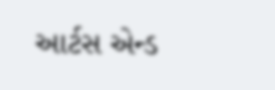આર્ટસ એન્ડ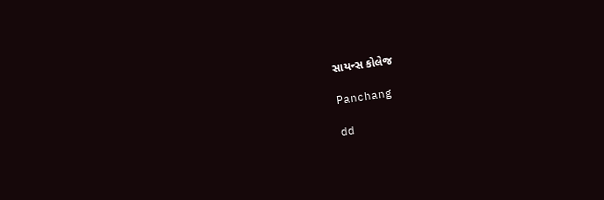સાયન્સ કોલેજ

Panchang

dd